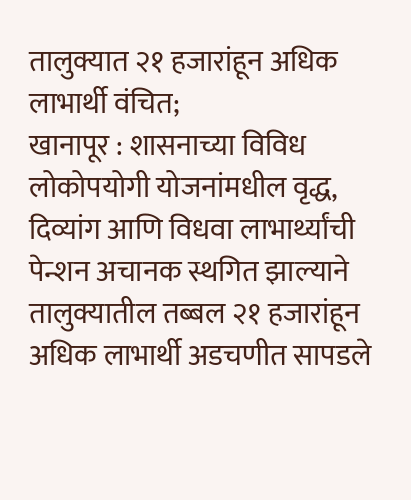तालुक्यात २१ हजारांहून अधिक लाभार्थी वंचित;
खानापूर : शासनाच्या विविध लोकोपयोगी योजनांमधील वृद्ध, दिव्यांग आणि विधवा लाभार्थ्यांची पेन्शन अचानक स्थगित झाल्याने तालुक्यातील तब्बल २१ हजारांहून अधिक लाभार्थी अडचणीत सापडले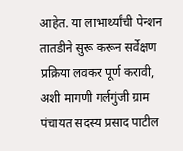आहेत. या लाभार्थ्यांची पेन्शन तातडीने सुरू करून सर्वेक्षण प्रक्रिया लवकर पूर्ण करावी, अशी मागणी गर्लगुंजी ग्राम पंचायत सदस्य प्रसाद पाटील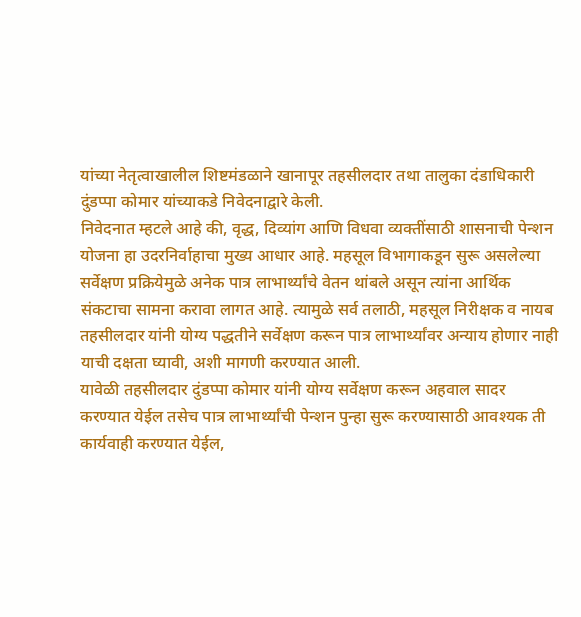यांच्या नेतृत्वाखालील शिष्टमंडळाने खानापूर तहसीलदार तथा तालुका दंडाधिकारी दुंडप्पा कोमार यांच्याकडे निवेदनाद्वारे केली.
निवेदनात म्हटले आहे की, वृद्ध, दिव्यांग आणि विधवा व्यक्तींसाठी शासनाची पेन्शन योजना हा उदरनिर्वाहाचा मुख्य आधार आहे. महसूल विभागाकडून सुरू असलेल्या सर्वेक्षण प्रक्रियेमुळे अनेक पात्र लाभार्थ्यांचे वेतन थांबले असून त्यांना आर्थिक संकटाचा सामना करावा लागत आहे. त्यामुळे सर्व तलाठी, महसूल निरीक्षक व नायब तहसीलदार यांनी योग्य पद्धतीने सर्वेक्षण करून पात्र लाभार्थ्यांवर अन्याय होणार नाही याची दक्षता घ्यावी, अशी मागणी करण्यात आली.
यावेळी तहसीलदार दुंडप्पा कोमार यांनी योग्य सर्वेक्षण करून अहवाल सादर करण्यात येईल तसेच पात्र लाभार्थ्यांची पेन्शन पुन्हा सुरू करण्यासाठी आवश्यक ती कार्यवाही करण्यात येईल,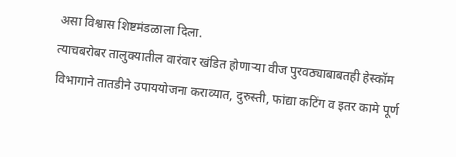असा विश्वास शिष्टमंडळाला दिला.
त्याचबरोबर तालुक्यातील वारंवार खंडित होणाऱ्या वीज पुरवठ्याबाबतही हेस्कॉम विभागाने तातडीने उपाययोजना कराव्यात, दुरुस्ती, फांद्या कटिंग व इतर कामे पूर्ण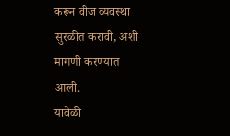करून वीज व्यवस्था सुरळीत करावी, अशी मागणी करण्यात आली.
यावेळी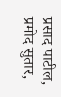प्रसाद पाटील, प्रमोद सुतार,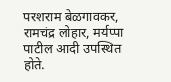परशराम बेळगावकर, रामचंद्र लोहार, मर्यप्पा पाटील आदी उपस्थित होते.